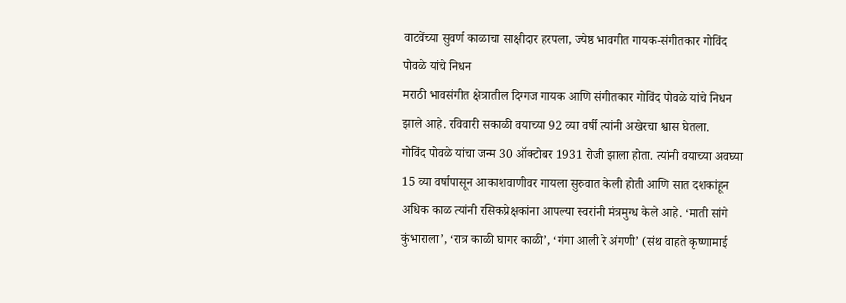वाटवेंच्या सुवर्ण काळाचा साक्षीदार हरपला, ज्येष्ठ भावगीत गायक-संगीतकार गोविंद पोवळे यांचे निधन
मराठी भावसंगीत क्षेत्रातील दिग्गज गायक आणि संगीतकार गोविंद पोवळे यांचे निधन झाले आहे. रविवारी सकाळी वयाच्या 92 व्या वर्षी त्यांनी अखेरचा श्वास घेतला.
गोविंद पोवळे यांचा जन्म 30 ऑक्टोबर 1931 रोजी झाला होता. त्यांनी वयाच्या अवघ्या 15 व्या वर्षापासून आकाशवाणीवर गायला सुरुवात केली होती आणि सात दशकांहून अधिक काळ त्यांनी रसिकप्रेक्षकांना आपल्या स्वरांनी मंत्रमुग्ध केले आहे. ‘माती सांगे कुंभाराला’, ‘रात्र काळी घागर काळी’, ‘गंगा आली रे अंगणी’ (संथ वाहते कृष्णामाई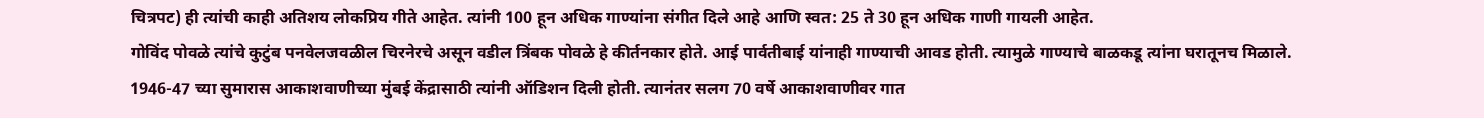चित्रपट) ही त्यांची काही अतिशय लोकप्रिय गीते आहेत. त्यांनी 100 हून अधिक गाण्यांना संगीत दिले आहे आणि स्वत: 25 ते 30 हून अधिक गाणी गायली आहेत.
गोविंद पोवळे त्यांचे कुटुंब पनवेलजवळील चिरनेरचे असून वडील त्रिंबक पोवळे हे कीर्तनकार होते. आई पार्वतीबाई यांनाही गाण्याची आवड होती. त्यामुळे गाण्याचे बाळकडू त्यांना घरातूनच मिळाले. 1946-47 च्या सुमारास आकाशवाणीच्या मुंबई केंद्रासाठी त्यांनी ऑडिशन दिली होती. त्यानंतर सलग 70 वर्षे आकाशवाणीवर गात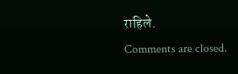राहिले.
Comments are closed.